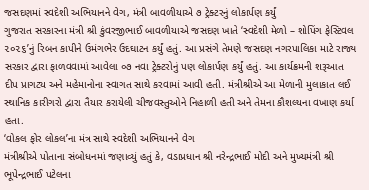જસદણમાં સ્વદેશી અભિયાનને વેગ, મંત્રી બાવળીયાએ ૭ ટ્રેક્ટરનું લોકાર્પણ કર્યું
ગુજરાત સરકારના મંત્રી શ્રી કુંવરજીભાઈ બાવળીયાએ જસદણ ખાતે ‘સ્વદેશી મેળો – શોપિંગ ફેસ્ટિવલ ૨૦૨૬’નું રિબન કાપીને ઉમંગભેર ઉદઘાટન કર્યું હતું. આ પ્રસંગે તેમણે જસદણ નગરપાલિકા માટે રાજ્ય સરકાર દ્વારા ફાળવવામાં આવેલા ૦૭ નવા ટ્રેક્ટરોનું પણ લોકાર્પણ કર્યું હતું. આ કાર્યક્રમની શરૂઆત દીપ પ્રાગટ્ય અને મહેમાનોના સ્વાગત સાથે કરવામાં આવી હતી. મંત્રીશ્રીએ આ મેળાની મુલાકાત લઈ સ્થાનિક કારીગરો દ્વારા તૈયાર કરાયેલી ચીજવસ્તુઓને નિહાળી હતી અને તેમના કૌશલ્યના વખાણ કર્યા હતા.
‘વોકલ ફોર લોકલ’ના મંત્ર સાથે સ્વદેશી અભિયાનને વેગ
મંત્રીશ્રીએ પોતાના સંબોધનમાં જણાવ્યું હતું કે, વડાપ્રધાન શ્રી નરેન્દ્રભાઈ મોદી અને મુખ્યમંત્રી શ્રી ભૂપેન્દ્રભાઈ પટેલના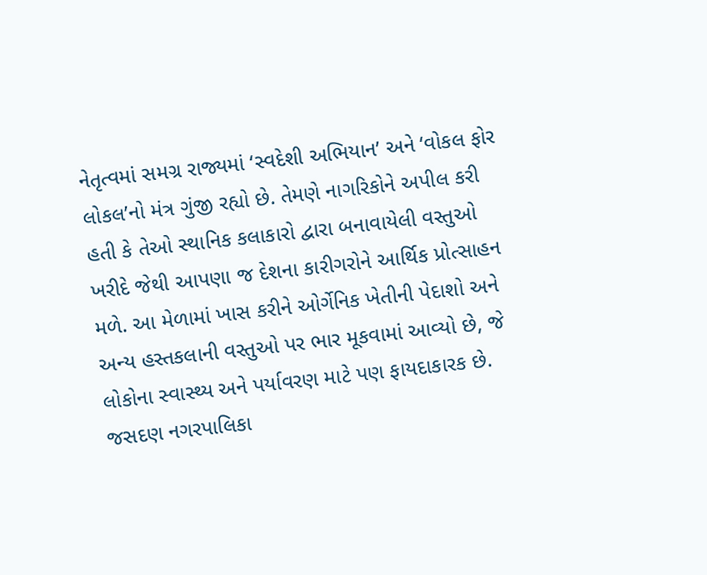નેતૃત્વમાં સમગ્ર રાજ્યમાં ‘સ્વદેશી અભિયાન’ અને ‘વોકલ ફોર લોકલ’નો મંત્ર ગુંજી રહ્યો છે. તેમણે નાગરિકોને અપીલ કરી હતી કે તેઓ સ્થાનિક કલાકારો દ્વારા બનાવાયેલી વસ્તુઓ ખરીદે જેથી આપણા જ દેશના કારીગરોને આર્થિક પ્રોત્સાહન મળે. આ મેળામાં ખાસ કરીને ઓર્ગેનિક ખેતીની પેદાશો અને અન્ય હસ્તકલાની વસ્તુઓ પર ભાર મૂકવામાં આવ્યો છે, જે લોકોના સ્વાસ્થ્ય અને પર્યાવરણ માટે પણ ફાયદાકારક છે.
જસદણ નગરપાલિકા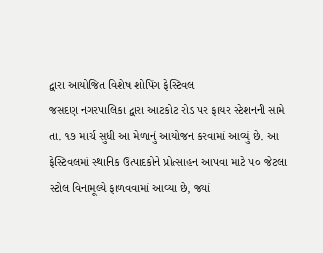દ્વારા આયોજિત વિશેષ શોપિંગ ફેસ્ટિવલ
જસદણ નગરપાલિકા દ્વારા આટકોટ રોડ પર ફાયર સ્ટેશનની સામે તા. ૧૭ માર્ચ સુધી આ મેળાનું આયોજન કરવામાં આવ્યું છે. આ ફેસ્ટિવલમાં સ્થાનિક ઉત્પાદકોને પ્રોત્સાહન આપવા માટે ૫૦ જેટલા સ્ટોલ વિનામૂલ્યે ફાળવવામાં આવ્યા છે, જ્યાં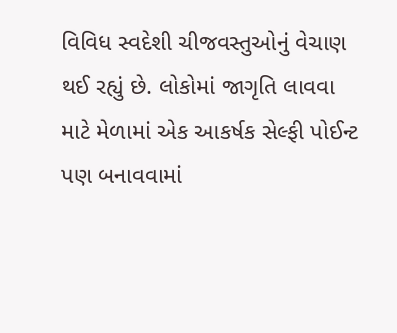વિવિધ સ્વદેશી ચીજવસ્તુઓનું વેચાણ થઈ રહ્યું છે. લોકોમાં જાગૃતિ લાવવા માટે મેળામાં એક આકર્ષક સેલ્ફી પોઈન્ટ પણ બનાવવામાં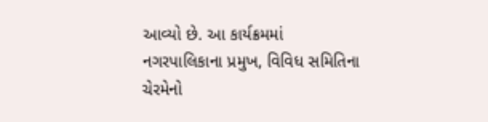આવ્યો છે. આ કાર્યક્રમમાં નગરપાલિકાના પ્રમુખ, વિવિધ સમિતિના ચેરમેનો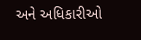અને અધિકારીઓ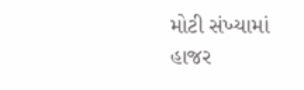મોટી સંખ્યામાં હાજર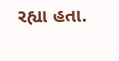રહ્યા હતા.